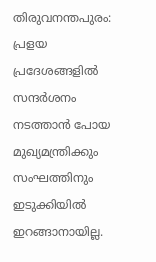തിരുവനന്തപുരം: പ്രളയ പ്രദേശങ്ങളിൽ സന്ദർശനം നടത്താൻ പോയ മുഖ്യമന്ത്രിക്കും സംഘത്തിനും ഇടുക്കിയിൽ ഇറങ്ങാനായില്ല.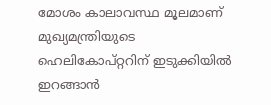മോശം കാലാവസ്ഥ മൂലമാണ് മുഖ്യമന്ത്രിയുടെ ഹെലികോപ്റ്ററിന് ഇടുക്കിയിൽ ഇറങ്ങാൻ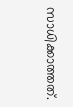സാധിക്കാത്തത്.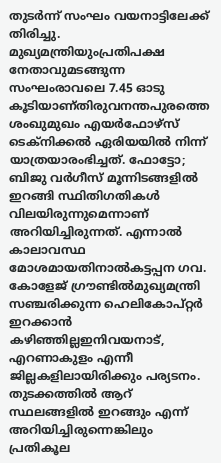തുടർന്ന് സംഘം വയനാട്ടിലേക്ക് തിരിച്ചു. മുഖ്യമന്ത്രിയുംപ്രതിപക്ഷ നേതാവുമടങ്ങുന്ന സംഘംരാവലെ 7.45 ഓടു കൂടിയാണ്തിരുവനന്തപുരത്തെ ശംഖുമുഖം എയർഫോഴ്സ് ടെക്നിക്കൽ ഏരിയയിൽ നിന്ന് യാത്രയാരംഭിച്ചത്. ഫോട്ടോ; ബിജു വർഗീസ് മൂന്നിടങ്ങളിൽ ഇറങ്ങി സ്ഥിതിഗതികൾ വിലയിരുന്നുമെന്നാണ് അറിയിച്ചിരുന്നത്. എന്നാൽ കാലാവസ്ഥ മോശമായതിനാൽകട്ടപ്പന ഗവ. കോളേജ് ഗ്രൗണ്ടിൽമുഖ്യമന്ത്രി സഞ്ചരിക്കുന്ന ഹെലികോപ്റ്റർ ഇറക്കാൻ കഴിഞ്ഞില്ലഇനിവയനാട്, എറണാകുളം എന്നീ ജില്ലകളിലായിരിക്കും പര്യടനം. തുടക്കത്തിൽ ആറ് സ്ഥലങ്ങളിൽ ഇറങ്ങും എന്ന് അറിയിച്ചിരുന്നെങ്കിലും പ്രതികൂല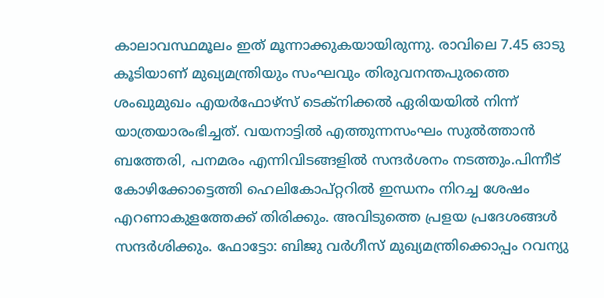കാലാവസ്ഥമൂലം ഇത് മൂന്നാക്കുകയായിരുന്നു. രാവിലെ 7.45 ഓടു കൂടിയാണ് മുഖ്യമന്ത്രിയും സംഘവും തിരുവനന്തപുരത്തെ ശംഖുമുഖം എയർഫോഴ്സ് ടെക്നിക്കൽ ഏരിയയിൽ നിന്ന് യാത്രയാരംഭിച്ചത്. വയനാട്ടിൽ എത്തുന്നസംഘം സുൽത്താൻ ബത്തേരി, പനമരം എന്നിവിടങ്ങളിൽ സന്ദർശനം നടത്തും.പിന്നീട് കോഴിക്കോട്ടെത്തി ഹെലികോപ്റ്ററിൽ ഇന്ധനം നിറച്ച ശേഷം എറണാകുളത്തേക്ക് തിരിക്കും. അവിടുത്തെ പ്രളയ പ്രദേശങ്ങൾ സന്ദർശിക്കും. ഫോട്ടോ: ബിജു വർഗീസ് മുഖ്യമന്ത്രിക്കൊപ്പം റവന്യു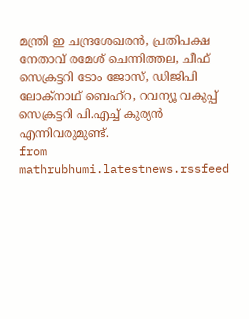മന്ത്രി ഇ ചന്ദ്രശേഖരൻ, പ്രതിപക്ഷ നേതാവ് രമേശ് ചെന്നിത്തല, ചീഫ് സെക്രട്ടറി ടോം ജോസ്, ഡിജിപി ലോക്നാഥ് ബെഹ്റ, റവന്യൂ വകുപ്പ് സെക്രട്ടറി പി.എച്ച് കുര്യൻ എന്നിവരുമുണ്ട്.
from mathrubhumi.latestnews.rssfeed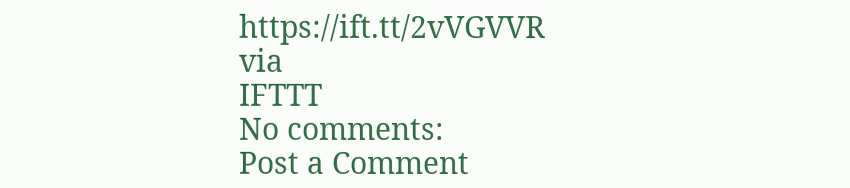https://ift.tt/2vVGVVR
via
IFTTT
No comments:
Post a Comment